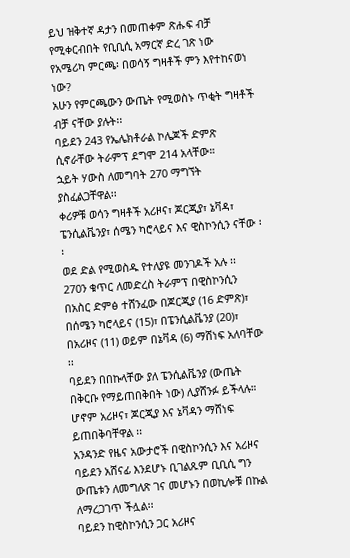ይህ ዝቅተኛ ዳታን በመጠቀም ጽሑፍ ብቻ የሚቀርብበት የቢቢሲ አማርኛ ድረ ገጽ ነው
የአሜሪካ ምርጫ፡ በወሳኝ ግዛቶች ምን እየተከናወነ ነው?
አሁን የምርጫውን ውጤት የሚወስኑ ጥቂት ግዛቶች ብቻ ናቸው ያሉት፡፡
ባይደን 243 የኤሌክቶራል ኮሌጆች ድምጽ ሲኖራቸው ትራምፕ ደግሞ 214 አላቸው።
ኋይት ሃውስ ለመግባት 270 ማግኘት ያስፈልጋቸዋል፡፡
ቀሪዎቹ ወሳን ግዛቶች አሪዞና፣ ጆርጂያ፣ ኔቫዳ፣ ፔንሲልቬንያ፣ ሰሜን ካሮላይና እና ዊስኮንሲን ናቸው ፡፡
ወደ ድል የሚወስዱ የተለያዩ መንገዶች አሉ ፡፡
270ን ቁጥር ለመድረስ ትራምፕ በዊስኮንሲን በአስር ድምፅ ተሸንፈው በጆርጂያ (16 ድምጽ)፣ በሰሜን ካሮላይና (15)፣ በፔንሲልቬንያ (20)፣ በአሪዞና (11) ወይም በኔቫዳ (6) ማሸነፍ አለባቸው ፡፡
ባይደን በበኩላቸው ያለ ፔንሲልቬንያ (ውጤት በቅርቡ የማይጠበቅበት ነው) ሊያሸንፉ ይችላሉ።
ሆኖም አሪዞና፣ ጆርጂያ እና ኔቫዳን ማሸነፍ ይጠበቅባቸዋል ፡፡
አንዳንድ የዜና አውታሮች በዊስኮንሲን እና አሪዞና ባይደን አሸናፊ እንደሆኑ ቢገልጹም ቢቢሲ ግን ውጤቱን ለመግለጽ ገና መሆኑን በወኪሎቹ በኩል ለማረጋገጥ ችሏል፡፡
ባይደን ከዊስኮንሲን ጋር አሪዞና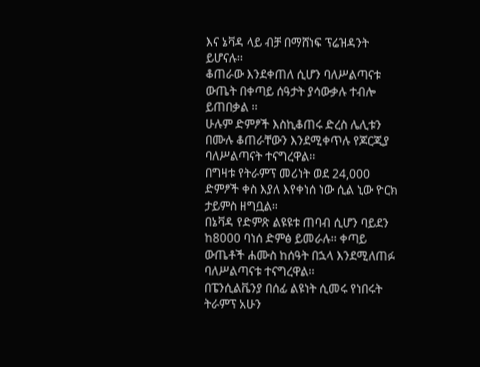እና ኔቫዳ ላይ ብቻ በማሸነፍ ፕሬዝዳንት ይሆናሉ፡፡
ቆጠራው እንደቀጠለ ሲሆን ባለሥልጣናቱ ውጤት በቀጣይ ሰዓታት ያሳውቃሉ ተብሎ ይጠበቃል ፡፡
ሁሉም ድምፆች እስኪቆጠሩ ድረስ ሌሊቱን በሙሉ ቆጠራቸውን እንደሚቀጥሉ የጆርጂያ ባለሥልጣናት ተናግረዋል፡፡
በግዛቱ የትራምፕ መሪነት ወደ 24,000 ድምፆች ቀስ እያለ እየቀነሰ ነው ሲል ኒው ዮርክ ታይምስ ዘግቧል።
በኔቫዳ የድምጽ ልዩዩቱ ጠባብ ሲሆን ባይደን ከ8000 ባነሰ ድምፅ ይመራሉ፡፡ ቀጣይ ውጤቶች ሐሙስ ከሰዓት በኋላ እንደሚለጠፉ ባለሥልጣናቱ ተናግረዋል፡፡
በፔንሲልቬንያ በሰፊ ልዩነት ሲመሩ የነበሩት ትራምፕ አሁን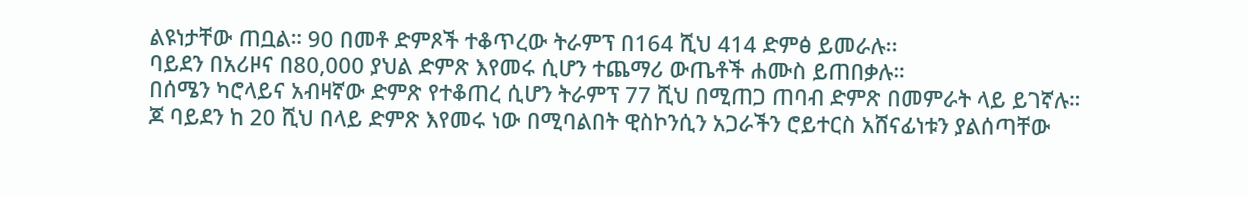ልዩነታቸው ጠቧል። 90 በመቶ ድምጾች ተቆጥረው ትራምፕ በ164 ሺህ 414 ድምፅ ይመራሉ፡፡
ባይደን በአሪዞና በ80,000 ያህል ድምጽ እየመሩ ሲሆን ተጨማሪ ውጤቶች ሐሙስ ይጠበቃሉ።
በሰሜን ካሮላይና አብዛኛው ድምጽ የተቆጠረ ሲሆን ትራምፕ 77 ሺህ በሚጠጋ ጠባብ ድምጽ በመምራት ላይ ይገኛሉ።
ጆ ባይደን ከ 20 ሺህ በላይ ድምጽ እየመሩ ነው በሚባልበት ዊስኮንሲን አጋራችን ሮይተርስ አሸናፊነቱን ያልሰጣቸው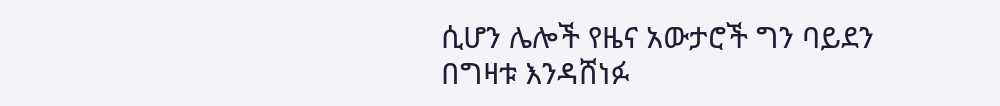ሲሆን ሌሎች የዜና አውታሮች ግን ባይደን በግዛቱ እንዳሸነፉ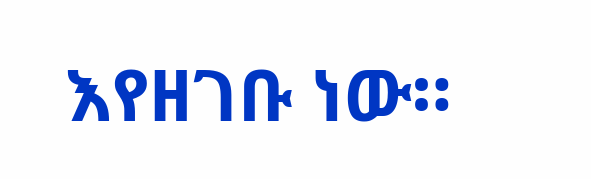እየዘገቡ ነው።